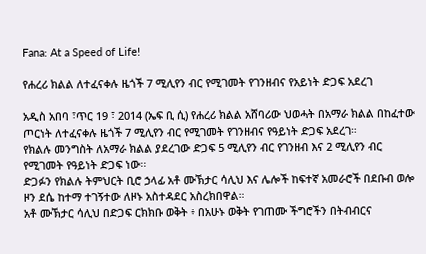Fana: At a Speed of Life!

የሐረሪ ክልል ለተፈናቀሉ ዜጎች 7 ሚሊየን ብር የሚገመት የገንዘብና የአይነት ድጋፍ አደረገ

አዲስ አበባ ፣ጥር 19 ፣ 2014 (ኤፍ ቢ ሲ) የሐረሪ ክልል አሸባሪው ህወሓት በአማራ ክልል በከፈተው ጦርነት ለተፈናቀሉ ዜጎች 7 ሚሊየን ብር የሚገመት የገንዘብና የዓይነት ድጋፍ አደረገ።
የክልሉ መንግስት ለአማራ ክልል ያደረገው ድጋፍ 5 ሚሊየን ብር የገንዘብ እና 2 ሚሊየን ብር የሚገመት የዓይነት ድጋፍ ነው፡፡
ድጋፉን የክልሉ ትምህርት ቢሮ ኃላፊ አቶ ሙኽታር ሳሊህ እና ሌሎች ከፍተኛ አመራሮች በደቡብ ወሎ ዞን ደሴ ከተማ ተገኝተው ለዞኑ አስተዳደር አስረክበዋል።
አቶ ሙኽታር ሳሊህ በድጋፍ ርክክቡ ወቅት ፥ በአሁኑ ወቅት የገጠሙ ችግሮችን በትብብርና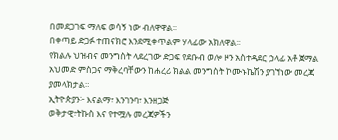በመደጋገፍ ማለፍ ወሳኝ ነው ብለዋዋል፡፡
በቀጣይ ድጋፉ ተጠናክሮ እንደሚቀጥልም ሃላፊው አክለዋል፡፡
የክልሉ ህዝብና መንግስት ላደረገው ድጋፍ የደቡብ ወሎ ዞን አስተዳደር ኃላፊ አቶ ጀማል አህመድ ምስጋና ማቅረባቸውን ከሐረሪ ክልል መንግስት ኮሙኑኬሽን ያገኘነው መረጃ ያመላክታል።
ኢትዮጵያን፦ እናልማ፣ እንገንባ፣ እንዘጋጅ
ወቅታዊ፣ትኩስ እና የተሟሉ መረጃዎችን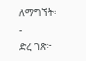ለማግኘት፡-
ድረ ገጽ፦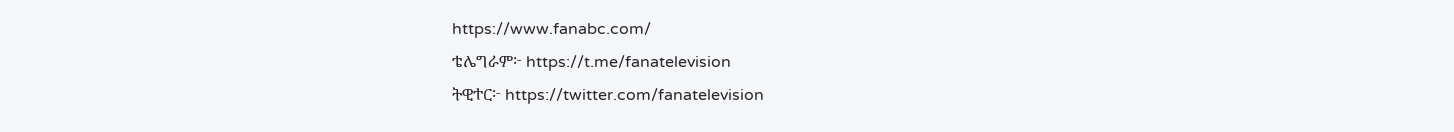https://www.fanabc.com/
ቴሌግራም፦ https://t.me/fanatelevision
ትዊተር፦ https://twitter.com/fanatelevision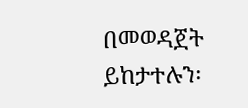በመወዳጀት ይከታተሉን፡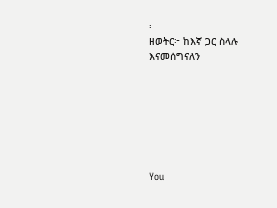፡
ዘወትር፦ ከእኛ ጋር ስላሉ እናመሰግናለን







You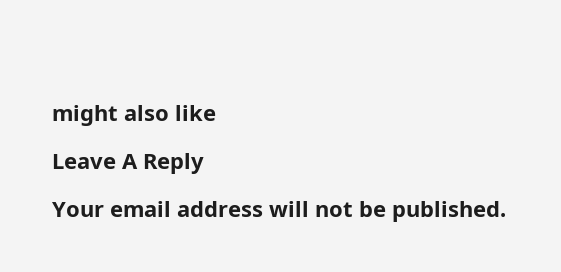might also like

Leave A Reply

Your email address will not be published.